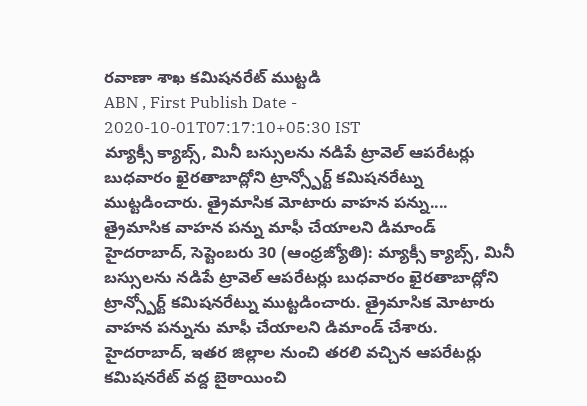రవాణా శాఖ కమిషనరేట్ ముట్టడి
ABN , First Publish Date - 2020-10-01T07:17:10+05:30 IST
మ్యాక్సీ క్యాబ్స్, మినీ బస్సులను నడిపే ట్రావెల్ ఆపరేటర్లు బుధవారం ఖైరతాబాద్లోని ట్రాన్స్పోర్ట్ కమిషనరేట్ను ముట్టడించారు. త్రైమాసిక మోటారు వాహన పన్ను....
త్రైమాసిక వాహన పన్ను మాఫీ చేయాలని డిమాండ్
హైదరాబాద్, సెప్టెంబరు 30 (ఆంధ్రజ్యోతి): మ్యాక్సీ క్యాబ్స్, మినీ బస్సులను నడిపే ట్రావెల్ ఆపరేటర్లు బుధవారం ఖైరతాబాద్లోని ట్రాన్స్పోర్ట్ కమిషనరేట్ను ముట్టడించారు. త్రైమాసిక మోటారు వాహన పన్నును మాఫీ చేయాలని డిమాండ్ చేశారు. హైదరాబాద్, ఇతర జిల్లాల నుంచి తరలి వచ్చిన ఆపరేటర్లు కమిషనరేట్ వద్ద బైఠాయించి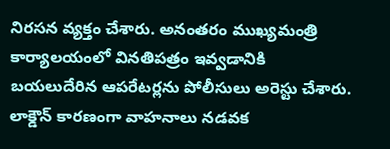నిరసన వ్యక్తం చేశారు. అనంతరం ముఖ్యమంత్రి కార్యాలయంలో వినతిపత్రం ఇవ్వడానికి బయలుదేరిన ఆపరేటర్లను పోలీసులు అరెస్టు చేశారు. లాక్డౌన్ కారణంగా వాహనాలు నడవక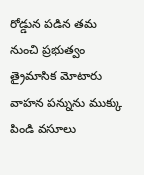రోడ్డున పడిన తమ నుంచి ప్రభుత్వం త్రైమాసిక మోటారు వాహన పన్నును ముక్కు పిండి వసూలు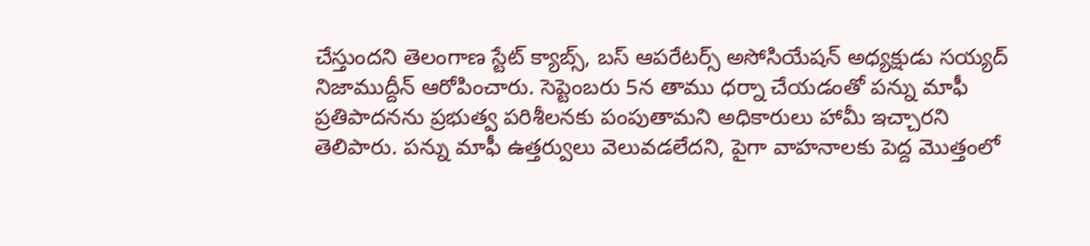చేస్తుందని తెలంగాణ స్టేట్ క్యాబ్స్, బస్ ఆపరేటర్స్ అసోసియేషన్ అధ్యక్షుడు సయ్యద్ నిజాముద్దీన్ ఆరోపించారు. సెప్టెంబరు 5న తాము ధర్నా చేయడంతో పన్ను మాఫీ ప్రతిపాదనను ప్రభుత్వ పరిశీలనకు పంపుతామని అధికారులు హామీ ఇచ్చారని తెలిపారు. పన్ను మాఫీ ఉత్తర్వులు వెలువడలేదని, పైగా వాహనాలకు పెద్ద మొత్తంలో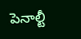పెనాల్టీ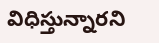విధిస్తున్నారని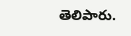తెలిపారు.